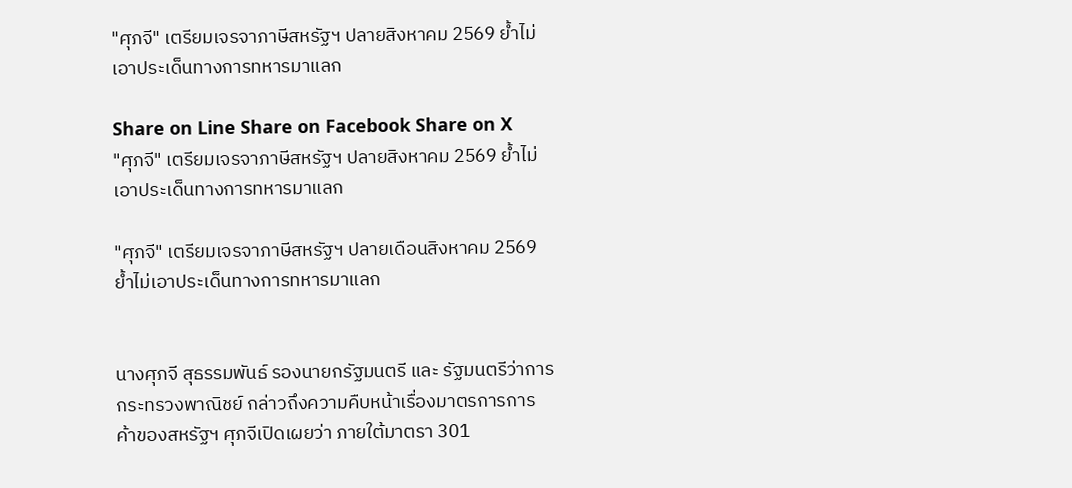"ศุภจี" เตรียมเจรจาภาษีสหรัฐฯ ปลายสิงหาคม 2569 ย้ำไม่เอาประเด็นทางการทหารมาแลก

Share on Line Share on Facebook Share on X
"ศุภจี" เตรียมเจรจาภาษีสหรัฐฯ ปลายสิงหาคม 2569 ย้ำไม่เอาประเด็นทางการทหารมาแลก

"ศุภจี" เตรียมเจรจาภาษีสหรัฐฯ ปลายเดือนสิงหาคม 2569 ย้ำไม่เอาประเด็นทางการทหารมาแลก


นางศุภจี สุธรรมพันธ์ รองนายกรัฐมนตรี และ รัฐมนตรีว่าการกระทรวงพาณิชย์ กล่าวถึงความคืบหน้าเรื่องมาตรการการค้าของสหรัฐฯ ศุภจีเปิดเผยว่า ภายใต้มาตรา 301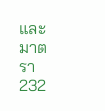และมาตรา 232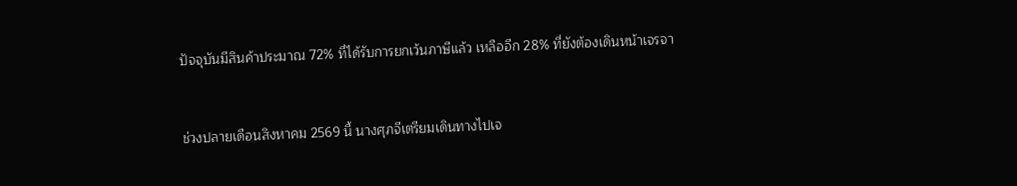ปัจจุบันมีสินค้าประมาณ 72% ที่ได้รับการยกเว้นภาษีแล้ว เหลืออีก 28% ที่ยังต้องเดินหน้าเจรจา


ช่วงปลายเดือนสิงหาคม 2569 นี้ นางศุภจีเตรียมเดินทางไปเจ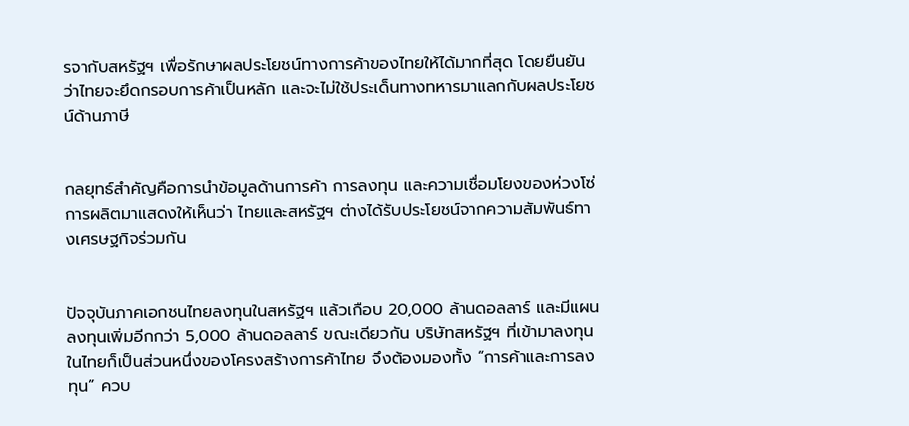รจากับสหรัฐฯ เพื่อรักษาผลประโยชน์ทางการค้าของไทยให้ได้มากที่สุด โดยยืนยันว่าไทยจะยึดกรอบการค้าเป็นหลัก และจะไม่ใช้ประเด็นทางทหารมาแลกกับผลประโยชน์ด้านภาษี


กลยุทธ์สำคัญคือการนำข้อมูลด้านการค้า การลงทุน และความเชื่อมโยงของห่วงโซ่การผลิตมาแสดงให้เห็นว่า ไทยและสหรัฐฯ ต่างได้รับประโยชน์จากความสัมพันธ์ทางเศรษฐกิจร่วมกัน


ปัจจุบันภาคเอกชนไทยลงทุนในสหรัฐฯ แล้วเกือบ 20,000 ล้านดอลลาร์ และมีแผนลงทุนเพิ่มอีกกว่า 5,000 ล้านดอลลาร์ ขณะเดียวกัน บริษัทสหรัฐฯ ที่เข้ามาลงทุนในไทยก็เป็นส่วนหนึ่งของโครงสร้างการค้าไทย จึงต้องมองทั้ง “การค้าและการลงทุน” ควบ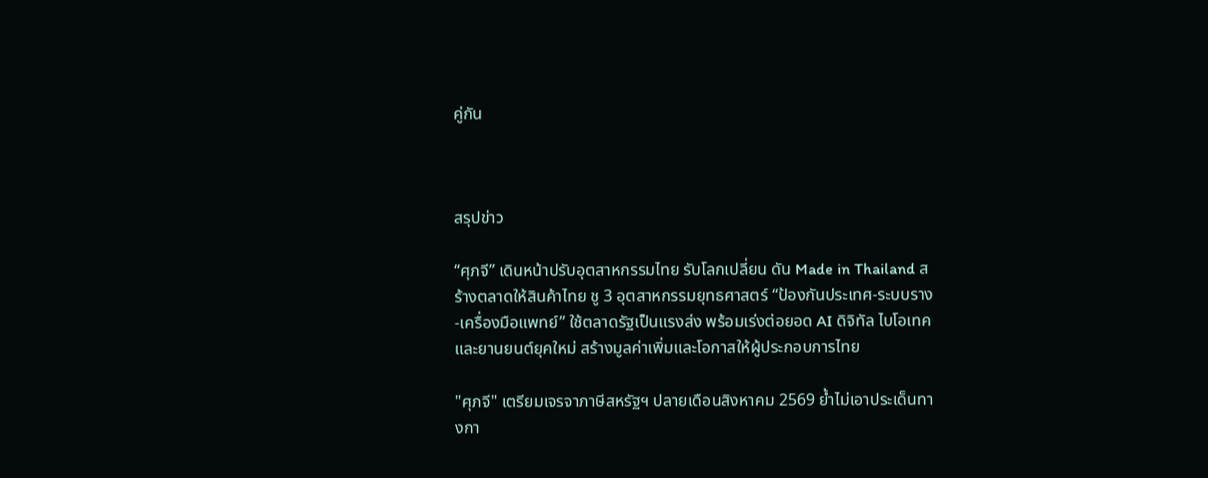คู่กัน



สรุปข่าว

“ศุภจี” เดินหน้าปรับอุตสาหกรรมไทย รับโลกเปลี่ยน ดัน Made in Thailand สร้างตลาดให้สินค้าไทย ชู 3 อุตสาหกรรมยุทธศาสตร์ “ป้องกันประเทศ-ระบบราง-เครื่องมือแพทย์” ใช้ตลาดรัฐเป็นแรงส่ง พร้อมเร่งต่อยอด AI ดิจิทัล ไบโอเทค และยานยนต์ยุคใหม่ สร้างมูลค่าเพิ่มและโอกาสให้ผู้ประกอบการไทย

"ศุภจี" เตรียมเจรจาภาษีสหรัฐฯ ปลายเดือนสิงหาคม 2569 ย้ำไม่เอาประเด็นทางกา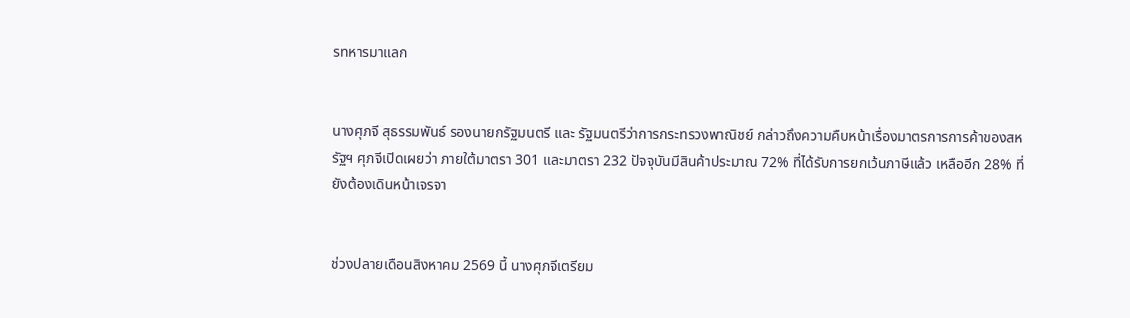รทหารมาแลก


นางศุภจี สุธรรมพันธ์ รองนายกรัฐมนตรี และ รัฐมนตรีว่าการกระทรวงพาณิชย์ กล่าวถึงความคืบหน้าเรื่องมาตรการการค้าของสหรัฐฯ ศุภจีเปิดเผยว่า ภายใต้มาตรา 301 และมาตรา 232 ปัจจุบันมีสินค้าประมาณ 72% ที่ได้รับการยกเว้นภาษีแล้ว เหลืออีก 28% ที่ยังต้องเดินหน้าเจรจา


ช่วงปลายเดือนสิงหาคม 2569 นี้ นางศุภจีเตรียม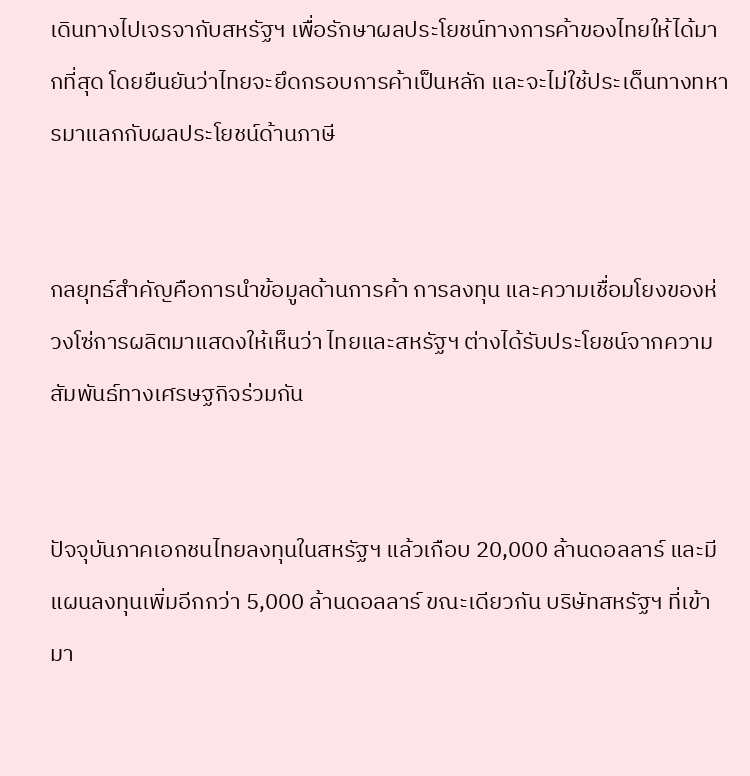เดินทางไปเจรจากับสหรัฐฯ เพื่อรักษาผลประโยชน์ทางการค้าของไทยให้ได้มากที่สุด โดยยืนยันว่าไทยจะยึดกรอบการค้าเป็นหลัก และจะไม่ใช้ประเด็นทางทหารมาแลกกับผลประโยชน์ด้านภาษี


กลยุทธ์สำคัญคือการนำข้อมูลด้านการค้า การลงทุน และความเชื่อมโยงของห่วงโซ่การผลิตมาแสดงให้เห็นว่า ไทยและสหรัฐฯ ต่างได้รับประโยชน์จากความสัมพันธ์ทางเศรษฐกิจร่วมกัน


ปัจจุบันภาคเอกชนไทยลงทุนในสหรัฐฯ แล้วเกือบ 20,000 ล้านดอลลาร์ และมีแผนลงทุนเพิ่มอีกกว่า 5,000 ล้านดอลลาร์ ขณะเดียวกัน บริษัทสหรัฐฯ ที่เข้ามา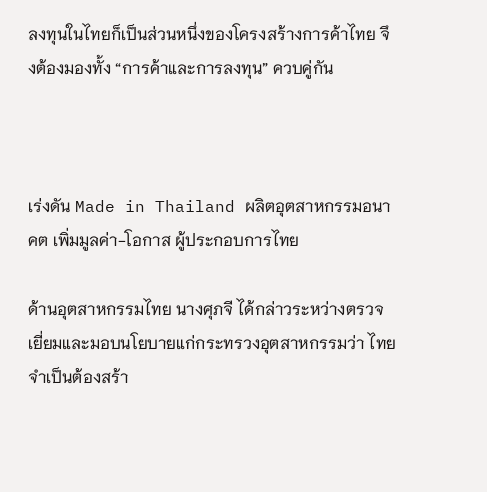ลงทุนในไทยก็เป็นส่วนหนึ่งของโครงสร้างการค้าไทย จึงต้องมองทั้ง “การค้าและการลงทุน” ควบคู่กัน



เร่งดัน Made in Thailand ผลิตอุตสาหกรรมอนาคต เพิ่มมูลค่า-โอกาส ผู้ประกอบการไทย

ด้านอุตสาหกรรมไทย นางศุภจี ได้กล่าวระหว่างตรวจเยี่ยมและมอบนโยบายแก่กระทรวงอุตสาหกรรมว่า ไทยจำเป็นต้องสร้า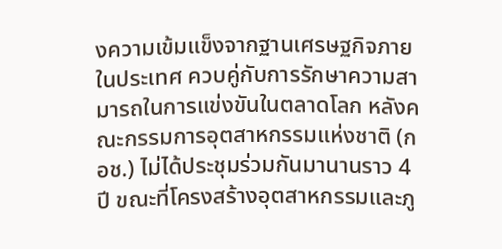งความเข้มแข็งจากฐานเศรษฐกิจภายในประเทศ ควบคู่กับการรักษาความสามารถในการแข่งขันในตลาดโลก หลังคณะกรรมการอุตสาหกรรมแห่งชาติ (กอช.) ไม่ได้ประชุมร่วมกันมานานราว 4 ปี ขณะที่โครงสร้างอุตสาหกรรมและภู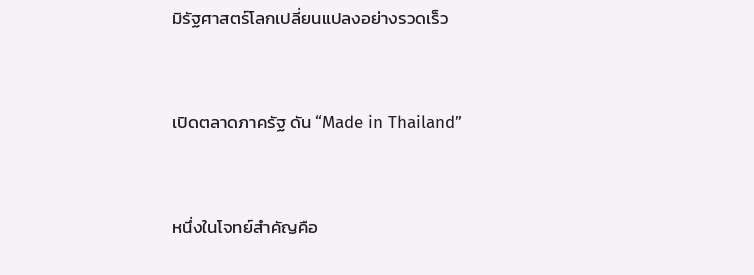มิรัฐศาสตร์โลกเปลี่ยนแปลงอย่างรวดเร็ว


เปิดตลาดภาครัฐ ดัน “Made in Thailand”


หนึ่งในโจทย์สำคัญคือ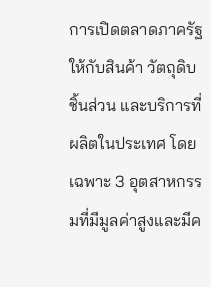การเปิดตลาดภาครัฐให้กับสินค้า วัตถุดิบ ชิ้นส่วน และบริการที่ผลิตในประเทศ โดยเฉพาะ 3 อุตสาหกรรมที่มีมูลค่าสูงและมีค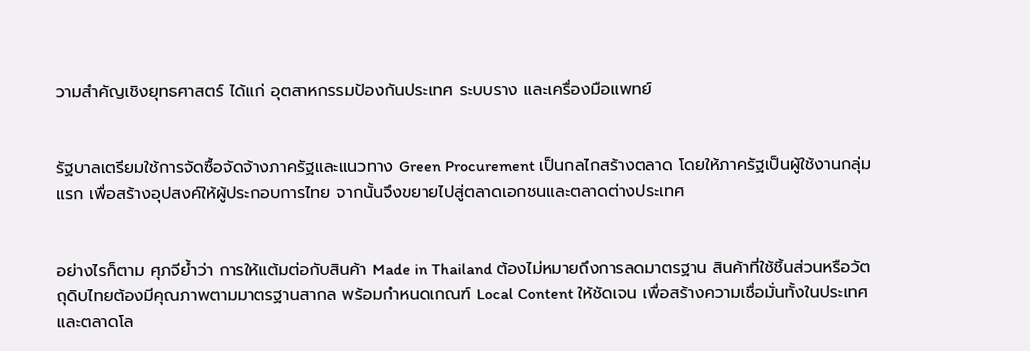วามสำคัญเชิงยุทธศาสตร์ ได้แก่ อุตสาหกรรมป้องกันประเทศ ระบบราง และเครื่องมือแพทย์


รัฐบาลเตรียมใช้การจัดซื้อจัดจ้างภาครัฐและแนวทาง Green Procurement เป็นกลไกสร้างตลาด โดยให้ภาครัฐเป็นผู้ใช้งานกลุ่มแรก เพื่อสร้างอุปสงค์ให้ผู้ประกอบการไทย จากนั้นจึงขยายไปสู่ตลาดเอกชนและตลาดต่างประเทศ


อย่างไรก็ตาม ศุภจีย้ำว่า การให้แต้มต่อกับสินค้า Made in Thailand ต้องไม่หมายถึงการลดมาตรฐาน สินค้าที่ใช้ชิ้นส่วนหรือวัตถุดิบไทยต้องมีคุณภาพตามมาตรฐานสากล พร้อมกำหนดเกณฑ์ Local Content ให้ชัดเจน เพื่อสร้างความเชื่อมั่นทั้งในประเทศและตลาดโล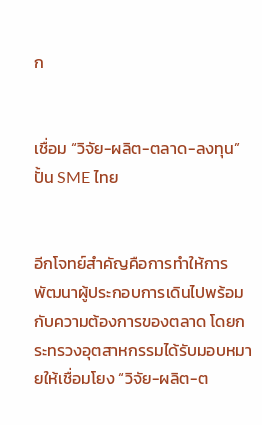ก


เชื่อม “วิจัย-ผลิต-ตลาด-ลงทุน” ปั้น SME ไทย


อีกโจทย์สำคัญคือการทำให้การพัฒนาผู้ประกอบการเดินไปพร้อมกับความต้องการของตลาด โดยกระทรวงอุตสาหกรรมได้รับมอบหมายให้เชื่อมโยง “วิจัย-ผลิต-ต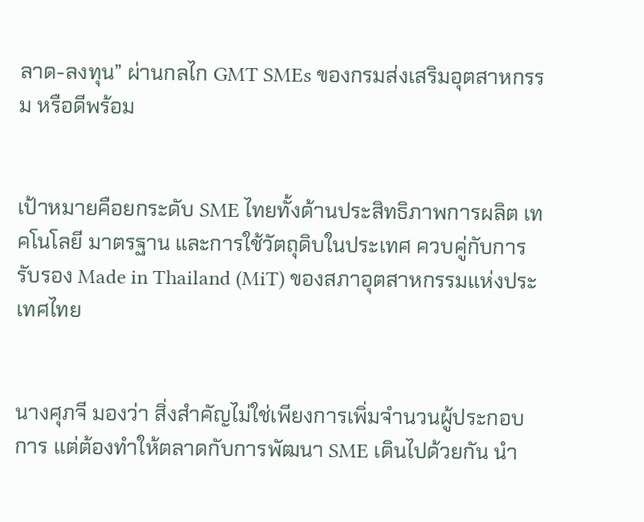ลาด-ลงทุน” ผ่านกลไก GMT SMEs ของกรมส่งเสริมอุตสาหกรรม หรือดีพร้อม


เป้าหมายคือยกระดับ SME ไทยทั้งด้านประสิทธิภาพการผลิต เทคโนโลยี มาตรฐาน และการใช้วัตถุดิบในประเทศ ควบคู่กับการรับรอง Made in Thailand (MiT) ของสภาอุตสาหกรรมแห่งประเทศไทย


นางศุภจี มองว่า สิ่งสำคัญไม่ใช่เพียงการเพิ่มจำนวนผู้ประกอบการ แต่ต้องทำให้ตลาดกับการพัฒนา SME เดินไปด้วยกัน นำ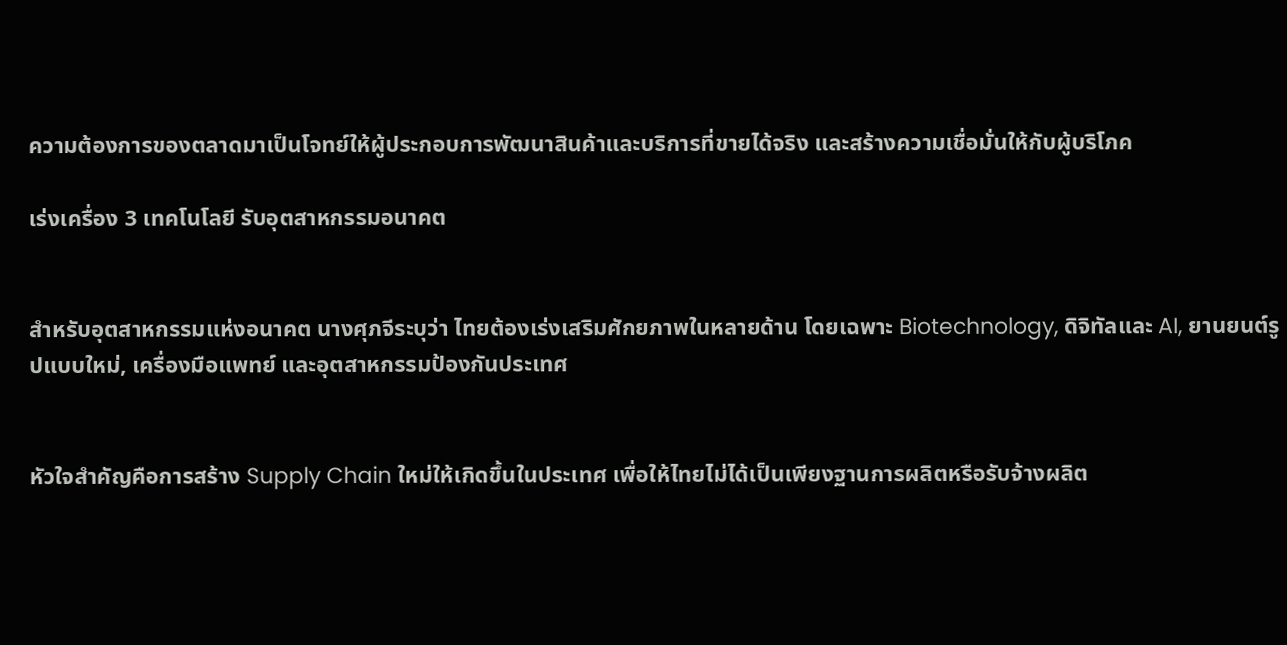ความต้องการของตลาดมาเป็นโจทย์ให้ผู้ประกอบการพัฒนาสินค้าและบริการที่ขายได้จริง และสร้างความเชื่อมั่นให้กับผู้บริโภค

เร่งเครื่อง 3 เทคโนโลยี รับอุตสาหกรรมอนาคต


สำหรับอุตสาหกรรมแห่งอนาคต นางศุภจีระบุว่า ไทยต้องเร่งเสริมศักยภาพในหลายด้าน โดยเฉพาะ Biotechnology, ดิจิทัลและ AI, ยานยนต์รูปแบบใหม่, เครื่องมือแพทย์ และอุตสาหกรรมป้องกันประเทศ


หัวใจสำคัญคือการสร้าง Supply Chain ใหม่ให้เกิดขึ้นในประเทศ เพื่อให้ไทยไม่ได้เป็นเพียงฐานการผลิตหรือรับจ้างผลิต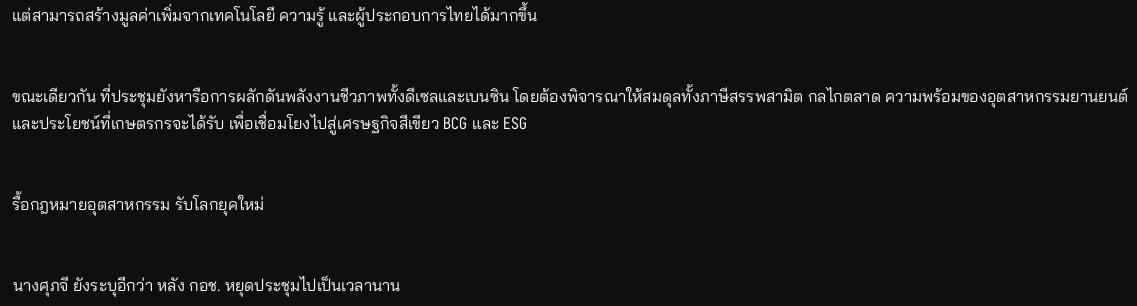แต่สามารถสร้างมูลค่าเพิ่มจากเทคโนโลยี ความรู้ และผู้ประกอบการไทยได้มากขึ้น


ขณะเดียวกัน ที่ประชุมยังหารือการผลักดันพลังงานชีวภาพทั้งดีเซลและเบนซิน โดยต้องพิจารณาให้สมดุลทั้งภาษีสรรพสามิต กลไกตลาด ความพร้อมของอุตสาหกรรมยานยนต์ และประโยชน์ที่เกษตรกรจะได้รับ เพื่อเชื่อมโยงไปสู่เศรษฐกิจสีเขียว BCG และ ESG


รื้อกฎหมายอุตสาหกรรม รับโลกยุคใหม่


นางศุภจี ยังระบุอีกว่า หลัง กอช. หยุดประชุมไปเป็นเวลานาน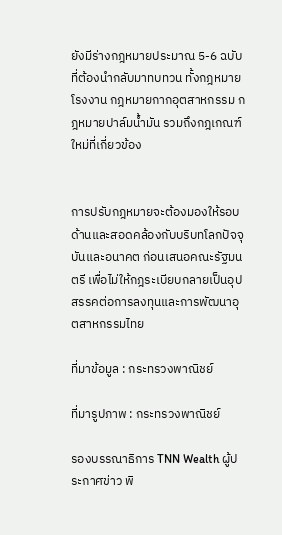ยังมีร่างกฎหมายประมาณ 5-6 ฉบับที่ต้องนำกลับมาทบทวน ทั้งกฎหมายโรงงาน กฎหมายกากอุตสาหกรรม กฎหมายปาล์มน้ำมัน รวมถึงกฎเกณฑ์ใหม่ที่เกี่ยวข้อง


การปรับกฎหมายจะต้องมองให้รอบด้านและสอดคล้องกับบริบทโลกปัจจุบันและอนาคต ก่อนเสนอคณะรัฐมนตรี เพื่อไม่ให้กฎระเบียบกลายเป็นอุปสรรคต่อการลงทุนและการพัฒนาอุตสาหกรรมไทย

ที่มาข้อมูล : กระทรวงพาณิชย์

ที่มารูปภาพ : กระทรวงพาณิชย์

รองบรรณาธิการ TNN Wealth ผู้ประกาศข่าว พิ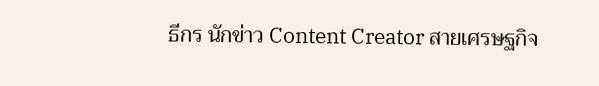ธีกร นักข่าว Content Creator สายเศรษฐกิจ